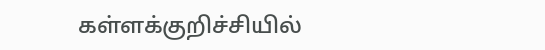கள்ளக்குறிச்சியில்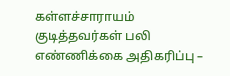கள்ளச்சாராயம் குடித்தவர்கள் பலி எண்ணிக்கை அதிகரிப்பு –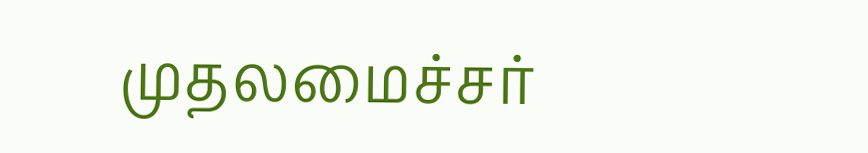முதலமைச்சர்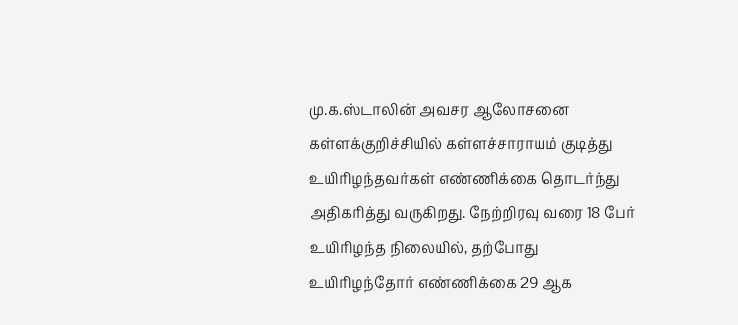மு.க.ஸ்டாலின் அவசர ஆலோசனை
கள்ளக்குறிச்சியில் கள்ளச்சாராயம் குடித்து உயிரிழந்தவர்கள் எண்ணிக்கை தொடர்ந்து அதிகரித்து வருகிறது. நேற்றிரவு வரை 18 பேர் உயிரிழந்த நிலையில், தற்போது உயிரிழந்தோர் எண்ணிக்கை 29 ஆக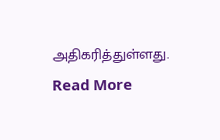அதிகரித்துள்ளது.
Read More